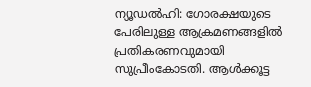ന്യൂഡല്‍ഹി: ഗോരക്ഷയുടെ പേരിലുള്ള ആക്രമണങ്ങളില്‍ പ്രതികരണവുമായി സുപ്രീംകോടതി. ആള്‍ക്കൂട്ട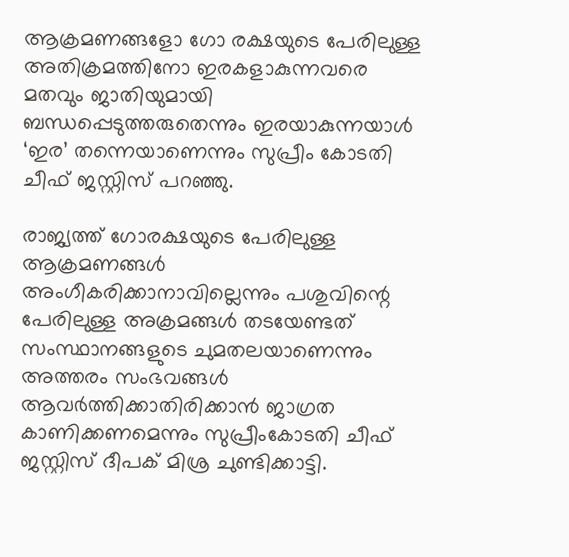ആക്രമണങ്ങളോ ഗോ രക്ഷയുടെ പേരിലുള്ള അതിക്രമത്തിനോ ഇരകളാകുന്നവരെ മതവും ജാതിയുമായി ബന്ധപ്പെടുത്തരുതെന്നും ഇരയാകുന്നയാള്‍ ‘ഇര’ തന്നെയാണെന്നും സുപ്രീം കോടതി ചീഫ് ജസ്റ്റിസ് പറഞ്ഞു.

രാജ്യത്ത് ഗോരക്ഷയുടെ പേരിലുള്ള ആക്രമണങ്ങള്‍ അംഗീകരിക്കാനാവില്ലെന്നും പശുവിന്റെ പേരിലുള്ള അക്രമങ്ങള്‍ തടയേണ്ടത് സംസ്ഥാനങ്ങളുടെ ചുമതലയാണെന്നും അത്തരം സംഭവങ്ങള്‍ ആവര്‍ത്തിക്കാതിരിക്കാന്‍ ജാഗ്രത കാണിക്കണമെന്നും സുപ്രീംകോടതി ചീഫ് ജസ്റ്റിസ് ദീപക് മിശ്ര ചുണ്ടിക്കാട്ടി.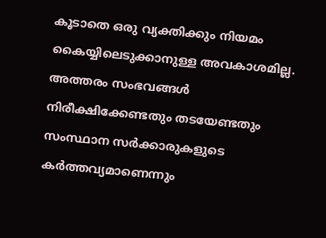കൂടാതെ ഒരു വ്യക്തിക്കും നിയമം കൈയ്യിലെടുക്കാനുള്ള അവകാശമില്ല. അത്തരം സംഭവങ്ങള്‍ നിരീക്ഷിക്കേണ്ടതും തടയേണ്ടതും സംസ്ഥാന സര്‍ക്കാരുകളുടെ കര്‍ത്തവ്യമാണെന്നും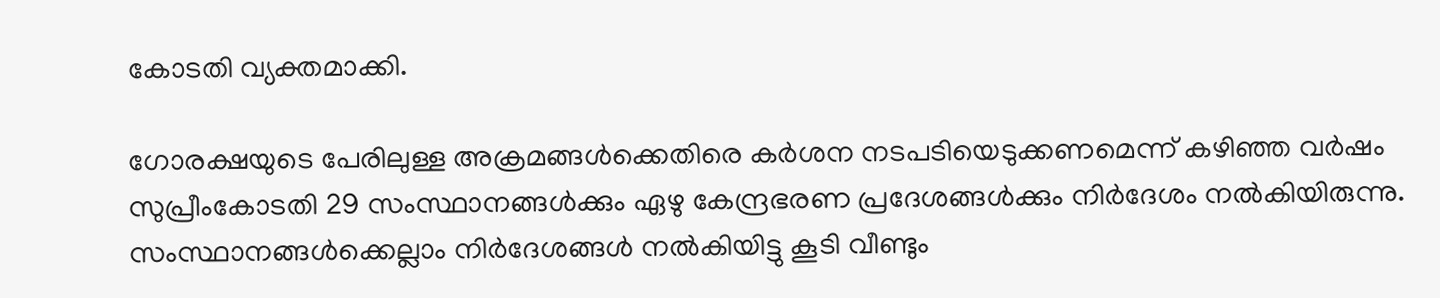കോടതി വ്യക്തമാക്കി.

ഗോരക്ഷയുടെ പേരിലുള്ള അക്രമങ്ങള്‍ക്കെതിരെ കര്‍ശന നടപടിയെടുക്കണമെന്ന് കഴിഞ്ഞ വര്‍ഷം സുപ്രീംകോടതി 29 സംസ്ഥാനങ്ങള്‍ക്കും ഏഴു കേന്ദ്രഭരണ പ്രദേശങ്ങള്‍ക്കും നിര്‍ദേശം നല്‍കിയിരുന്നു. സംസ്ഥാനങ്ങള്‍ക്കെല്ലാം നിര്‍ദേശങ്ങള്‍ നല്‍കിയിട്ടു കൂടി വീണ്ടും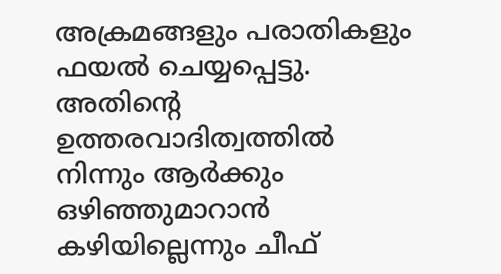അക്രമങ്ങളും പരാതികളും ഫയല്‍ ചെയ്യപ്പെട്ടു. അതിന്റെ ഉത്തരവാദിത്വത്തില്‍ നിന്നും ആര്‍ക്കും ഒഴിഞ്ഞുമാറാന്‍ കഴിയില്ലെന്നും ചീഫ്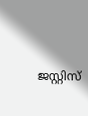ജസ്റ്റിസ്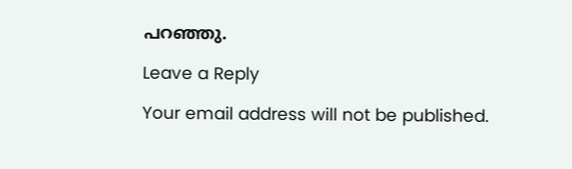പറഞ്ഞു.

Leave a Reply

Your email address will not be published.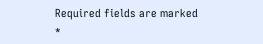Required fields are marked *